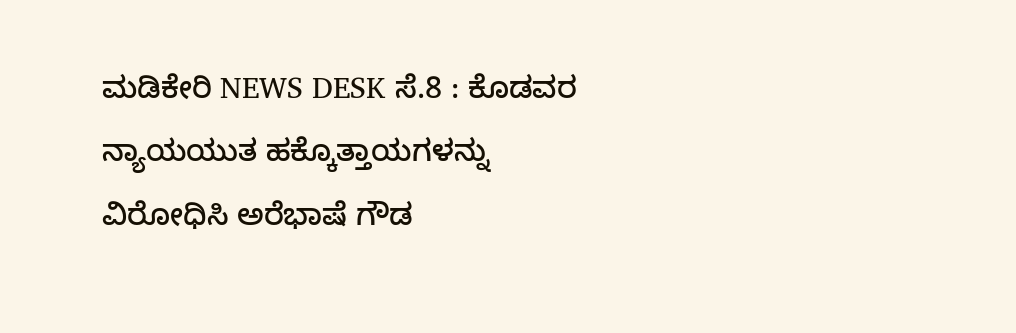ಮಡಿಕೇರಿ NEWS DESK ಸೆ.8 : ಕೊಡವರ ನ್ಯಾಯಯುತ ಹಕ್ಕೊತ್ತಾಯಗಳನ್ನು ವಿರೋಧಿಸಿ ಅರೆಭಾಷೆ ಗೌಡ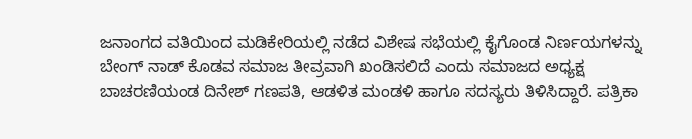ಜನಾಂಗದ ವತಿಯಿಂದ ಮಡಿಕೇರಿಯಲ್ಲಿ ನಡೆದ ವಿಶೇಷ ಸಭೆಯಲ್ಲಿ ಕೈಗೊಂಡ ನಿರ್ಣಯಗಳನ್ನು ಬೇಂಗ್ ನಾಡ್ ಕೊಡವ ಸಮಾಜ ತೀವ್ರವಾಗಿ ಖಂಡಿಸಲಿದೆ ಎಂದು ಸಮಾಜದ ಅಧ್ಯಕ್ಷ ಬಾಚರಣಿಯಂಡ ದಿನೇಶ್ ಗಣಪತಿ, ಆಡಳಿತ ಮಂಡಳಿ ಹಾಗೂ ಸದಸ್ಯರು ತಿಳಿಸಿದ್ದಾರೆ. ಪತ್ರಿಕಾ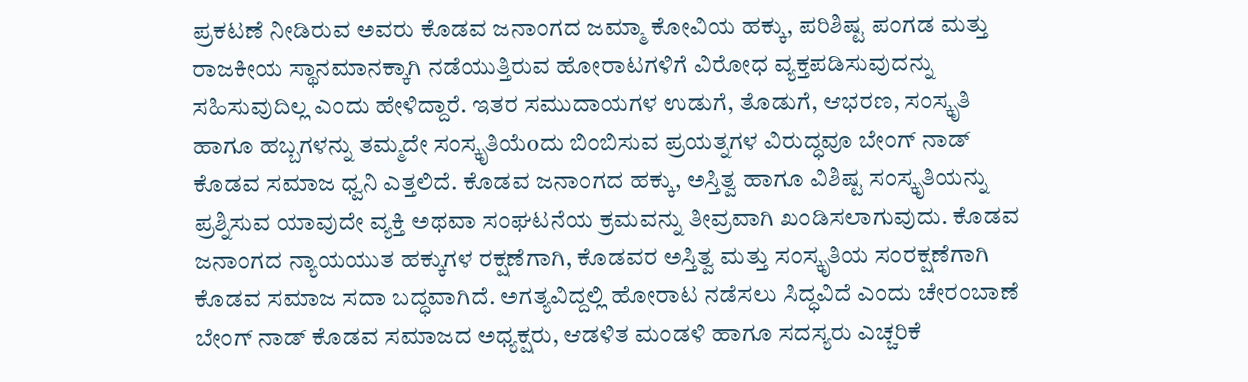ಪ್ರಕಟಣೆ ನೀಡಿರುವ ಅವರು ಕೊಡವ ಜನಾಂಗದ ಜಮ್ಮಾ ಕೋವಿಯ ಹಕ್ಕು, ಪರಿಶಿಷ್ಟ ಪಂಗಡ ಮತ್ತು ರಾಜಕೀಯ ಸ್ಥಾನಮಾನಕ್ಕಾಗಿ ನಡೆಯುತ್ತಿರುವ ಹೋರಾಟಗಳಿಗೆ ವಿರೋಧ ವ್ಯಕ್ತಪಡಿಸುವುದನ್ನು ಸಹಿಸುವುದಿಲ್ಲ ಎಂದು ಹೇಳಿದ್ದಾರೆ. ಇತರ ಸಮುದಾಯಗಳ ಉಡುಗೆ, ತೊಡುಗೆ, ಆಭರಣ, ಸಂಸ್ಕೃತಿ ಹಾಗೂ ಹಬ್ಬಗಳನ್ನು ತಮ್ಮದೇ ಸಂಸ್ಕೃತಿಯೆoದು ಬಿಂಬಿಸುವ ಪ್ರಯತ್ನಗಳ ವಿರುದ್ಧವೂ ಬೇಂಗ್ ನಾಡ್ ಕೊಡವ ಸಮಾಜ ಧ್ವನಿ ಎತ್ತಲಿದೆ. ಕೊಡವ ಜನಾಂಗದ ಹಕ್ಕು, ಅಸ್ತಿತ್ವ ಹಾಗೂ ವಿಶಿಷ್ಟ ಸಂಸ್ಕೃತಿಯನ್ನು ಪ್ರಶ್ನಿಸುವ ಯಾವುದೇ ವ್ಯಕ್ತಿ ಅಥವಾ ಸಂಘಟನೆಯ ಕ್ರಮವನ್ನು ತೀವ್ರವಾಗಿ ಖಂಡಿಸಲಾಗುವುದು. ಕೊಡವ ಜನಾಂಗದ ನ್ಯಾಯಯುತ ಹಕ್ಕುಗಳ ರಕ್ಷಣೆಗಾಗಿ, ಕೊಡವರ ಅಸ್ತಿತ್ವ ಮತ್ತು ಸಂಸ್ಕೃತಿಯ ಸಂರಕ್ಷಣೆಗಾಗಿ ಕೊಡವ ಸಮಾಜ ಸದಾ ಬದ್ಧವಾಗಿದೆ. ಅಗತ್ಯವಿದ್ದಲ್ಲಿ ಹೋರಾಟ ನಡೆಸಲು ಸಿದ್ಧವಿದೆ ಎಂದು ಚೇರಂಬಾಣೆ ಬೇಂಗ್ ನಾಡ್ ಕೊಡವ ಸಮಾಜದ ಅಧ್ಯಕ್ಷರು, ಆಡಳಿತ ಮಂಡಳಿ ಹಾಗೂ ಸದಸ್ಯರು ಎಚ್ಚರಿಕೆ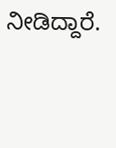ನೀಡಿದ್ದಾರೆ.